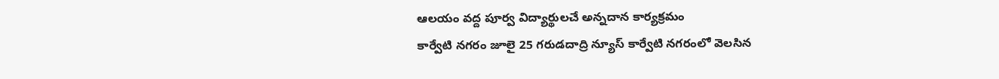ఆలయం వద్ద పూర్వ విద్యార్థులచే అన్నదాన కార్యక్రమం
కార్వేటి నగరం జూలై 25 గరుడదాద్రి న్యూస్ కార్వేటి నగరంలో వెలసిన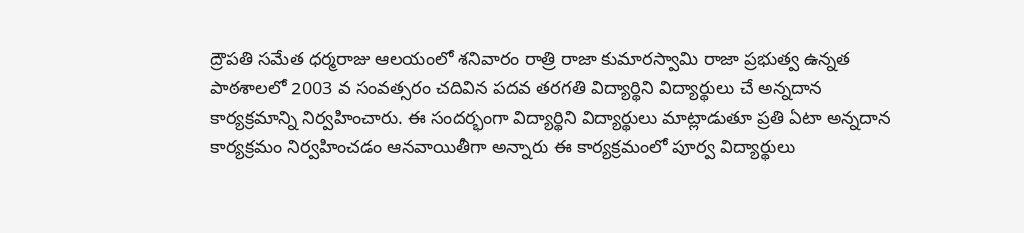ద్రౌపతి సమేత ధర్మరాజు ఆలయంలో శనివారం రాత్రి రాజా కుమారస్వామి రాజా ప్రభుత్వ ఉన్నత పాఠశాలలో 2003 వ సంవత్సరం చదివిన పదవ తరగతి విద్యార్థిని విద్యార్థులు చే అన్నదాన కార్యక్రమాన్ని నిర్వహించారు. ఈ సందర్భంగా విద్యార్థిని విద్యార్థులు మాట్లాడుతూ ప్రతి ఏటా అన్నదాన కార్యక్రమం నిర్వహించడం ఆనవాయితీగా అన్నారు ఈ కార్యక్రమంలో పూర్వ విద్యార్థులు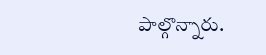పాల్గొన్నారు.